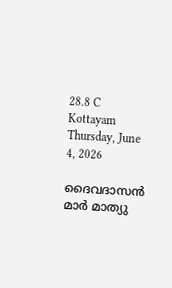28.8 C
Kottayam
Thursday, June 4, 2026

ദൈവദാസന്‍ മാര്‍ മാത്യു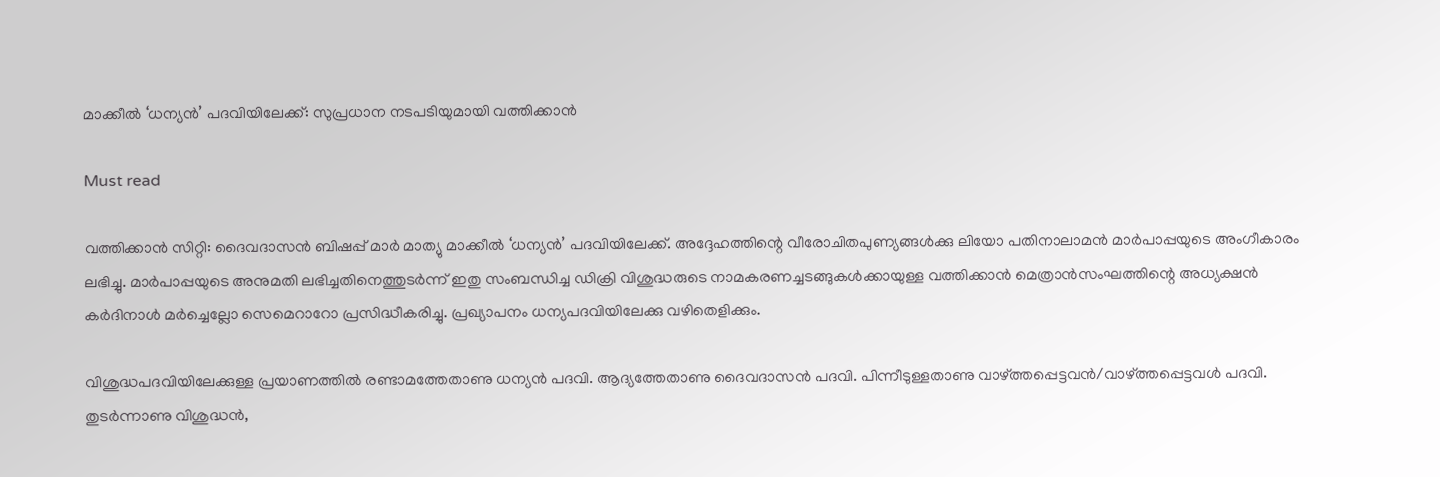മാക്കീല്‍ ‘ധന്യന്‍’ പദവിയിലേക്ക്: സുപ്രധാന നടപടിയുമായി വത്തിക്കാന്‍

Must read

വത്തിക്കാന്‍ സിറ്റി: ദൈവദാസന്‍ ബിഷപ്പ് മാര്‍ മാത്യു മാക്കീല്‍ ‘ധന്യന്‍’ പദവിയിലേക്ക്. അദ്ദേഹത്തിന്റെ വീരോചിതപുണ്യങ്ങള്‍ക്കു ലിയോ പതിനാലാമന്‍ മാര്‍പാപ്പയുടെ അംഗീകാരം ലഭിച്ചു. മാര്‍പാപ്പയുടെ അനുമതി ലഭിച്ചതിനെത്തുടര്‍ന്ന് ഇതു സംബന്ധിച്ച ഡിക്രി വിശുദ്ധരുടെ നാമകരണച്ചടങ്ങുകള്‍ക്കായുള്ള വത്തിക്കാന്‍ മെത്രാന്‍സംഘത്തിന്റെ അധ്യക്ഷന്‍ കര്‍ദിനാള്‍ മര്‍ച്ചെല്ലോ സെമെറാറോ പ്രസിദ്ധീകരിച്ചു. പ്രഖ്യാപനം ധന്യപദവിയിലേക്കു വഴിതെളിക്കും.

വിശുദ്ധപദവിയിലേക്കുള്ള പ്രയാണത്തില്‍ രണ്ടാമത്തേതാണു ധന്യന്‍ പദവി. ആദ്യത്തേതാണു ദൈവദാസന്‍ പദവി. പിന്നീടുള്ളതാണു വാഴ്ത്തപ്പെട്ടവന്‍/വാഴ്ത്തപ്പെട്ടവള്‍ പദവി. തുടര്‍ന്നാണു വിശുദ്ധന്‍,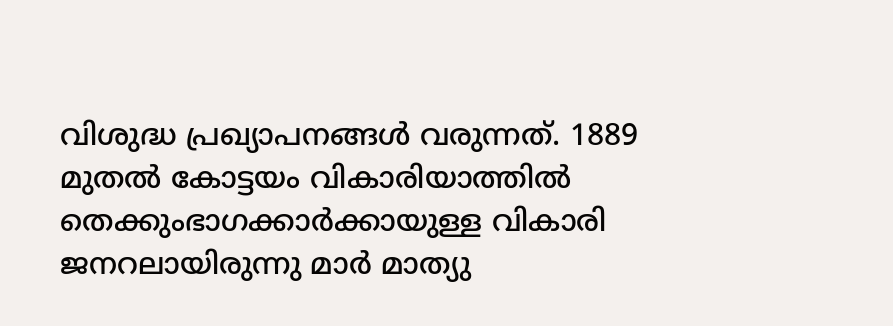വിശുദ്ധ പ്രഖ്യാപനങ്ങള്‍ വരുന്നത്. 1889 മുതല്‍ കോട്ടയം വികാരിയാത്തില്‍ തെക്കുംഭാഗക്കാര്‍ക്കായുള്ള വികാരി ജനറലായിരുന്നു മാര്‍ മാത്യു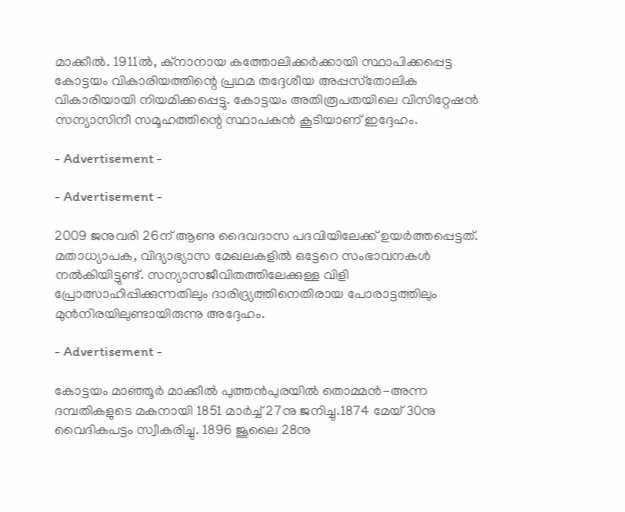മാക്കീല്‍. 1911ല്‍, ക്‌നാനായ കത്തോലിക്കര്‍ക്കായി സ്ഥാപിക്കപ്പെട്ട കോട്ടയം വികാരിയത്തിന്റെ പ്രഥമ തദ്ദേശീയ അപ്പസ്‌തോലിക വികാരിയായി നിയമിക്കപ്പെട്ടു. കോട്ടയം അതിരൂപതയിലെ വിസിറ്റേഷന്‍ സന്യാസിനീ സമൂഹത്തിന്റെ സ്ഥാപകന്‍ കൂടിയാണ് ഇദ്ദേഹം.

- Advertisement -

- Advertisement -

2009 ജനുവരി 26ന് ആണു ദൈവദാസ പദവിയിലേക്ക് ഉയര്‍ത്തപ്പെട്ടത്. മതാധ്യാപക, വിദ്യാഭ്യാസ മേഖലകളില്‍ ഒട്ടേറെ സംഭാവനകള്‍ നല്‍കിയിട്ടുണ്ട്. സന്യാസജീവിതത്തിലേക്കുള്ള വിളി പ്രോത്സാഹിപ്പിക്കുന്നതിലും ദാരിദ്ര്യത്തിനെതിരായ പോരാട്ടത്തിലും മുന്‍നിരയിലുണ്ടായിരുന്നു അദ്ദേഹം.

- Advertisement -

കോട്ടയം മാഞ്ഞൂര്‍ മാക്കീല്‍ പുത്തന്‍പുരയില്‍ തൊമ്മന്‍-അന്ന ദമ്പതികളുടെ മകനായി 1851 മാര്‍ച്ച് 27നു ജനിച്ചു.1874 മേയ് 30നു വൈദികപട്ടം സ്വീകരിച്ചു. 1896 ജൂലൈ 28നു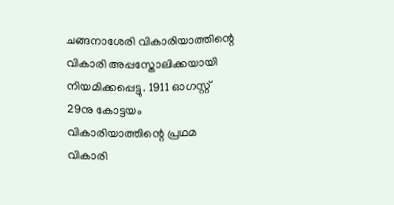ചങ്ങനാശേരി വികാരിയാത്തിന്റെ വികാരി അപ്പസ്തോലിക്കയായി നിയമിക്കപ്പെട്ടു. 1911 ഓഗസ്റ്റ് 29നു കോട്ടയം വികാരിയാത്തിന്റെ പ്രഥമ വികാരി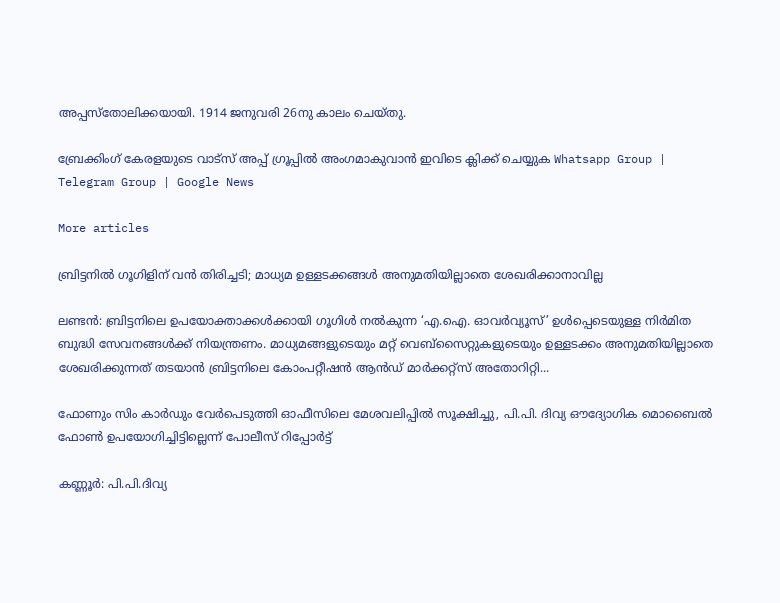അപ്പസ്തോലിക്കയായി. 1914 ജനുവരി 26നു കാലം ചെയ്തു.

ബ്രേക്കിംഗ് കേരളയുടെ വാട്സ് അപ്പ് ഗ്രൂപ്പിൽ അംഗമാകുവാൻ ഇവിടെ ക്ലിക്ക് ചെയ്യുക Whatsapp Group | Telegram Group | Google News

More articles

ബ്രിട്ടനിൽ ഗൂഗിളിന് വൻ തിരിച്ചടി; മാധ്യമ ഉള്ളടക്കങ്ങൾ അനുമതിയില്ലാതെ ശേഖരിക്കാനാവില്ല

ലണ്ടൻ: ബ്രിട്ടനിലെ ഉപയോക്താക്കൾക്കായി ഗൂഗിൾ നൽകുന്ന ‘എ.ഐ. ഓവർവ്യൂസ്’ ഉൾപ്പെടെയുള്ള നിർമിത ബുദ്ധി സേവനങ്ങൾക്ക് നിയന്ത്രണം. മാധ്യമങ്ങളുടെയും മറ്റ് വെബ്‌സൈറ്റുകളുടെയും ഉള്ളടക്കം അനുമതിയില്ലാതെ ശേഖരിക്കുന്നത് തടയാൻ ബ്രിട്ടനിലെ കോംപറ്റീഷൻ ആൻഡ് മാർക്കറ്റ്സ് അതോറിറ്റി...

ഫോണും സിം കാർഡും വേർപെടുത്തി ഓഫീസിലെ മേശവലിപ്പിൽ സൂക്ഷിച്ചു, പി.പി. ദിവ്യ ഔദ്യോഗിക മൊബൈൽ ഫോൺ ഉപയോഗിച്ചിട്ടില്ലെന്ന് പോലീസ് റിപ്പോർട്ട്

കണ്ണൂർ: പി.പി.ദിവ്യ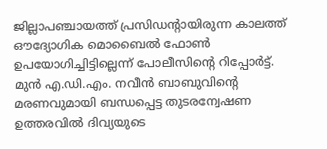ജില്ലാപഞ്ചായത്ത് പ്രസിഡന്റായിരുന്ന കാലത്ത് ഔദ്യോഗിക മൊബൈൽ ഫോൺ ഉപയോഗിച്ചിട്ടില്ലെന്ന് പോലീസിന്റെ റിപ്പോർട്ട്. മുൻ എ.ഡി.എം. നവീൻ ബാബുവിന്റെ മരണവുമായി ബന്ധപ്പെട്ട തുടരന്വേഷണ ഉത്തരവിൽ ദിവ്യയുടെ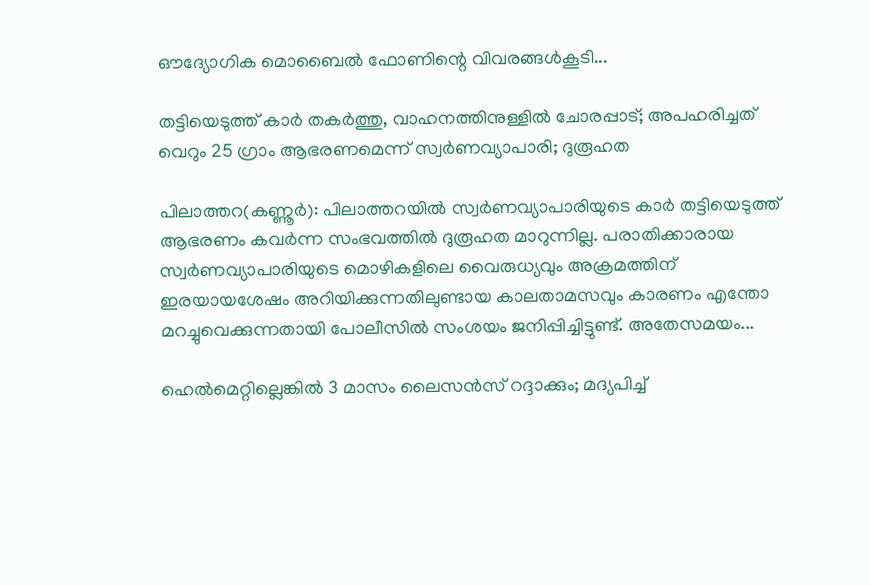ഔദ്യോഗിക മൊബൈൽ ഫോണിന്റെ വിവരങ്ങൾകൂടി...

തട്ടിയെടുത്ത് കാർ തകർത്തു, വാഹനത്തിനുള്ളിൽ ചോരപ്പാട്; അപഹരിച്ചത് വെറും 25 ഗ്രാം ആഭരണമെന്ന് സ്വർണവ്യാപാരി; ദുരൂഹത

പിലാത്തറ(കണ്ണൂർ): പിലാത്തറയിൽ സ്വർണവ്യാപാരിയുടെ കാർ തട്ടിയെടുത്ത് ആഭരണം കവർന്ന സംഭവത്തിൽ ദുരൂഹത മാറുന്നില്ല. പരാതിക്കാരായ സ്വർണവ്യാപാരിയുടെ മൊഴികളിലെ വൈരുധ്യവും അക്രമത്തിന് ഇരയായശേഷം അറിയിക്കുന്നതിലുണ്ടായ കാലതാമസവും കാരണം എന്തോ മറച്ചുവെക്കുന്നതായി പോലീസിൽ സംശയം ജനിപ്പിച്ചിട്ടുണ്ട്. അതേസമയം...

ഹെൽമെറ്റില്ലെങ്കിൽ 3 മാസം ലൈസൻസ് റദ്ദാക്കും; മദ്യപിച്ച്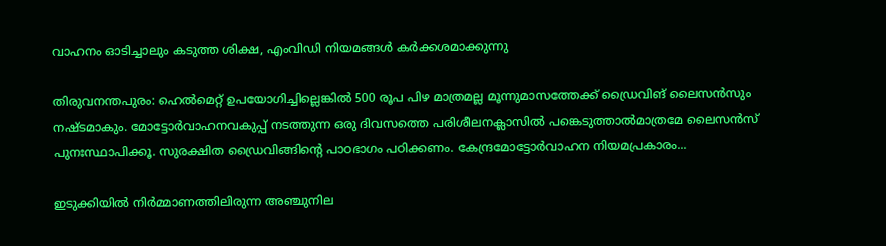വാഹനം ഓടിച്ചാലും കടുത്ത ശിക്ഷ, എംവിഡി നിയമങ്ങൾ കർക്കശമാക്കുന്നു

തിരുവനന്തപുരം: ഹെൽമെറ്റ് ഉപയോഗിച്ചില്ലെങ്കിൽ 500 രൂപ പിഴ മാത്രമല്ല മൂന്നുമാസത്തേക്ക്‌ ഡ്രൈവിങ് ലൈസൻസും നഷ്ടമാകും. മോട്ടോർവാഹനവകുപ്പ് നടത്തുന്ന ഒരു ദിവസത്തെ പരിശീലനക്ലാസിൽ പങ്കെടുത്താൽമാത്രമേ ലൈസൻസ് പുനഃസ്ഥാപിക്കൂ. സുരക്ഷിത ഡ്രൈവിങ്ങിന്റെ പാഠഭാഗം പഠിക്കണം. കേന്ദ്രമോട്ടോർവാഹന നിയമപ്രകാരം...

ഇടുക്കിയിൽ നിർമ്മാണത്തിലിരുന്ന അഞ്ചുനില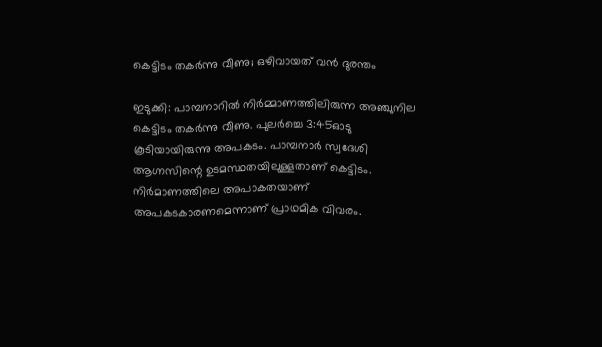കെട്ടിടം തകർന്നു വീണു; ഒഴിവായത് വൻ ദുരന്തം

ഇടുക്കി: പാമ്പനാറിൽ നിർമ്മാണത്തിലിരുന്ന അഞ്ചുനില കെട്ടിടം തകർന്നു വീണു. പുലർച്ചെ 3:45ഓടു കൂടിയായിരുന്നു അപകടം. പാമ്പനാർ സ്വദേശി ആഗ്നസിന്റെ ഉടമസ്ഥതയിലുള്ളതാണ് കെട്ടിടം. നിർമാണത്തിലെ അപാകതയാണ് അപകടകാരണമെന്നാണ് പ്രാഥമിക വിവരം.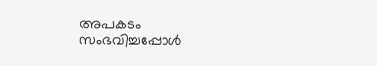അപകടം സംഭവിച്ചപ്പോൾ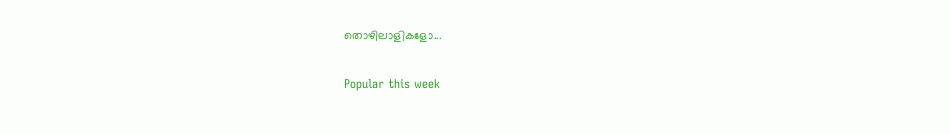തൊഴിലാളികളോ...

Popular this week